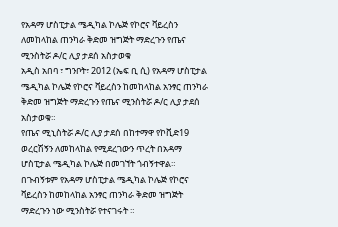የአዳማ ሆስፒታል ሜዲካል ኮሌጅ የኮሮና ቫይረስን ለመከላከል ጠንካራ ቅድመ ዝግጅት ማድረጉን የጤና ሚንስትሯ ዶ/ር ሊያ ታደሰ አስታወቁ
አዲስ አበባ ፣ ግንቦት፣ 2012 (ኤፍ ቢ ሲ) የአዳማ ሆስፒታል ሜዲካል ኮሌጅ የኮሮና ቫይረስን ከመከላከል አንፃር ጠንካራ ቅድመ ዝግጅት ማድረጉን የጤና ሚንስትሯ ዶ/ር ሊያ ታደሰ አስታወቁ።
የጤና ሚኒስትሯ ዶ/ር ሊያ ታደሰ በከተማዋ የኮቪድ19 ወረርሽኝን ለመከላከል የሚደረገውን ጥረት በአዳማ ሆስፒታል ሜዲካል ኮሌጅ በመገኘት ጎብኝተዋል።
በጉብኝቱም የአዳማ ሆስፒታል ሜዲካል ኮሌጅ የኮሮና ቫይረስን ከመከላከል አንፃር ጠንካራ ቅድመ ዝግጅት ማድረጉን ነው ሚንስትሯ የተናገሩት ።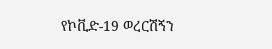የኮቪድ-19 ወረርሽኝን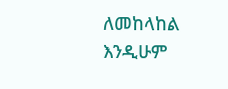ለመከላከል እንዲሁም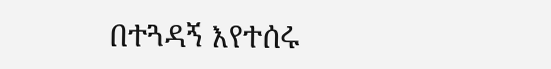በተጓዳኝ እየተሰሩ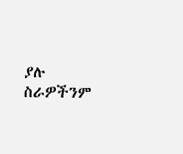ያሉ ስራዎችንም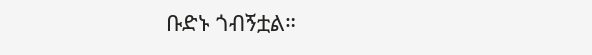ቡድኑ ጎብኝቷል።